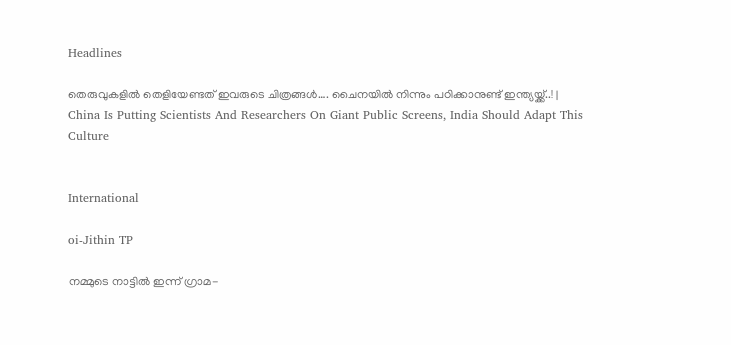Headlines

തെരുവുകളില്‍ തെളിയേണ്ടത് ഇവരുടെ ചിത്രങ്ങള്‍…. ചൈനയില്‍ നിന്നും പഠിക്കാനുണ്ട് ഇന്ത്യയ്ക്ക്..! | China Is Putting Scientists And Researchers On Giant Public Screens, India Should Adapt This Culture


International

oi-Jithin TP

നമ്മുടെ നാട്ടില്‍ ഇന്ന് ഗ്രാമ-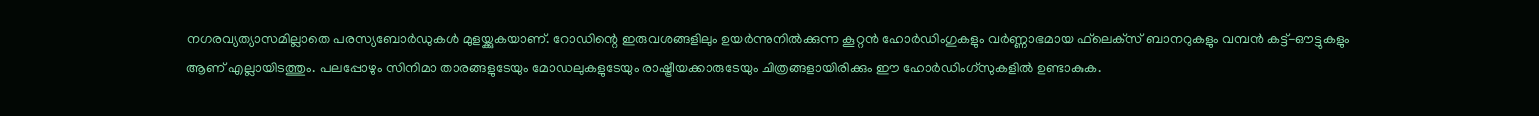നഗരവ്യത്യാസമില്ലാതെ പരസ്യബോര്‍ഡുകള്‍ മുളയ്ക്കുകയാണ്. റോഡിന്റെ ഇരുവശങ്ങളിലും ഉയര്‍ന്നുനില്‍ക്കുന്ന കൂറ്റന്‍ ഹോര്‍ഡിംഗുകളും വര്‍ണ്ണാഭമായ ഫ്‌ലെക്‌സ് ബാനറുകളും വമ്പന്‍ കട്ട്-ഔട്ടുകളും ആണ് എല്ലായിടത്തും. പലപ്പോഴും സിനിമാ താരങ്ങളുടേയും മോഡലുകളുടേയും രാഷ്ട്രീയക്കാരുടേയും ചിത്രങ്ങളായിരിക്കും ഈ ഹോര്‍ഡിംഗ്‌സുകളില്‍ ഉണ്ടാകുക.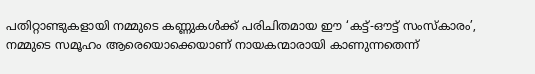പതിറ്റാണ്ടുകളായി നമ്മുടെ കണ്ണുകള്‍ക്ക് പരിചിതമായ ഈ ‘കട്ട്-ഔട്ട് സംസ്‌കാരം’, നമ്മുടെ സമൂഹം ആരെയൊക്കെയാണ് നായകന്മാരായി കാണുന്നതെന്ന്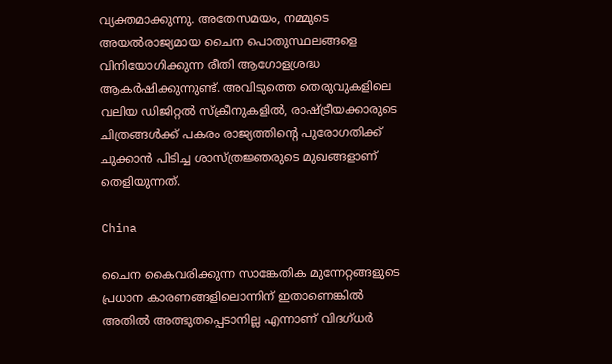വ്യക്തമാക്കുന്നു. അതേസമയം, നമ്മുടെ അയല്‍രാജ്യമായ ചൈന പൊതുസ്ഥലങ്ങളെ വിനിയോഗിക്കുന്ന രീതി ആഗോളശ്രദ്ധ ആകര്‍ഷിക്കുന്നുണ്ട്. അവിടുത്തെ തെരുവുകളിലെ വലിയ ഡിജിറ്റല്‍ സ്‌ക്രീനുകളില്‍, രാഷ്ട്രീയക്കാരുടെ ചിത്രങ്ങള്‍ക്ക് പകരം രാജ്യത്തിന്റെ പുരോഗതിക്ക് ചുക്കാന്‍ പിടിച്ച ശാസ്ത്രജ്ഞരുടെ മുഖങ്ങളാണ് തെളിയുന്നത്.

China

ചൈന കൈവരിക്കുന്ന സാങ്കേതിക മുന്നേറ്റങ്ങളുടെ പ്രധാന കാരണങ്ങളിലൊന്നിന് ഇതാണെങ്കില്‍ അതില്‍ അത്ഭുതപ്പെടാനില്ല എന്നാണ് വിദഗ്ധര്‍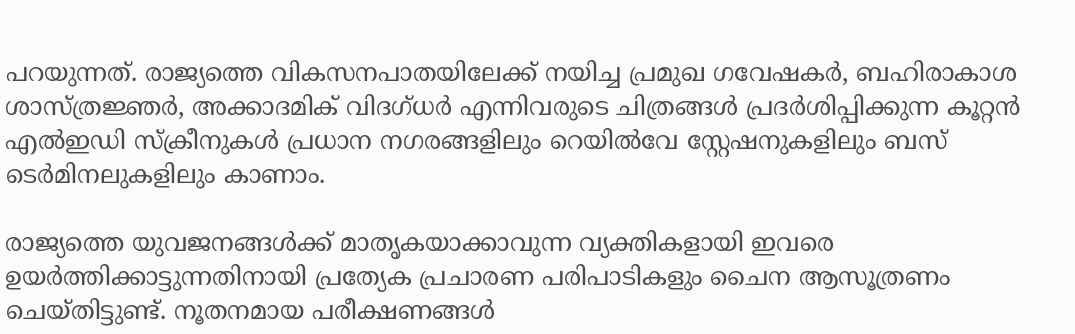പറയുന്നത്. രാജ്യത്തെ വികസനപാതയിലേക്ക് നയിച്ച പ്രമുഖ ഗവേഷകര്‍, ബഹിരാകാശ ശാസ്ത്രജ്ഞര്‍, അക്കാദമിക് വിദഗ്ധര്‍ എന്നിവരുടെ ചിത്രങ്ങള്‍ പ്രദര്‍ശിപ്പിക്കുന്ന കൂറ്റന്‍ എല്‍ഇഡി സ്‌ക്രീനുകള്‍ പ്രധാന നഗരങ്ങളിലും റെയില്‍വേ സ്റ്റേഷനുകളിലും ബസ് ടെര്‍മിനലുകളിലും കാണാം.

രാജ്യത്തെ യുവജനങ്ങള്‍ക്ക് മാതൃകയാക്കാവുന്ന വ്യക്തികളായി ഇവരെ ഉയര്‍ത്തിക്കാട്ടുന്നതിനായി പ്രത്യേക പ്രചാരണ പരിപാടികളും ചൈന ആസൂത്രണം ചെയ്തിട്ടുണ്ട്. നൂതനമായ പരീക്ഷണങ്ങള്‍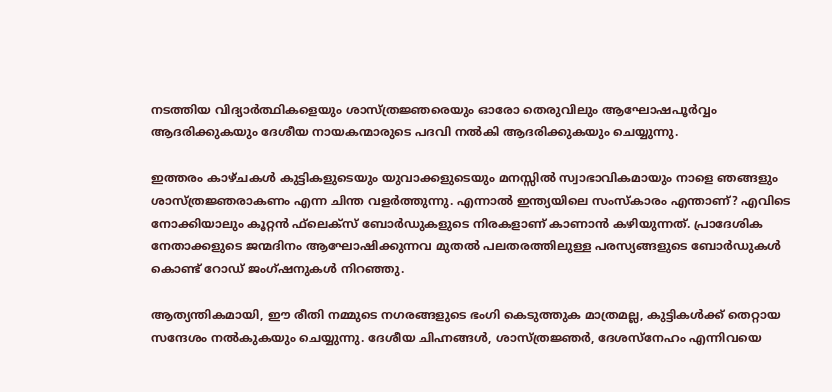നടത്തിയ വിദ്യാര്‍ത്ഥികളെയും ശാസ്ത്രജ്ഞരെയും ഓരോ തെരുവിലും ആഘോഷപൂര്‍വ്വം ആദരിക്കുകയും ദേശീയ നായകന്മാരുടെ പദവി നല്‍കി ആദരിക്കുകയും ചെയ്യുന്നു.

ഇത്തരം കാഴ്ചകള്‍ കുട്ടികളുടെയും യുവാക്കളുടെയും മനസ്സില്‍ സ്വാഭാവികമായും നാളെ ഞങ്ങളും ശാസ്ത്രജ്ഞരാകണം എന്ന ചിന്ത വളര്‍ത്തുന്നു. എന്നാല്‍ ഇന്ത്യയിലെ സംസ്‌കാരം എന്താണ്? എവിടെ നോക്കിയാലും കൂറ്റന്‍ ഫ്‌ലെക്‌സ് ബോര്‍ഡുകളുടെ നിരകളാണ് കാണാന്‍ കഴിയുന്നത്. പ്രാദേശിക നേതാക്കളുടെ ജന്മദിനം ആഘോഷിക്കുന്നവ മുതല്‍ പലതരത്തിലുള്ള പരസ്യങ്ങളുടെ ബോര്‍ഡുകള്‍ കൊണ്ട് റോഡ് ജംഗ്ഷനുകള്‍ നിറഞ്ഞു.

ആത്യന്തികമായി, ഈ രീതി നമ്മുടെ നഗരങ്ങളുടെ ഭംഗി കെടുത്തുക മാത്രമല്ല, കുട്ടികള്‍ക്ക് തെറ്റായ സന്ദേശം നല്‍കുകയും ചെയ്യുന്നു. ദേശീയ ചിഹ്നങ്ങള്‍, ശാസ്ത്രജ്ഞര്‍, ദേശസ്‌നേഹം എന്നിവയെ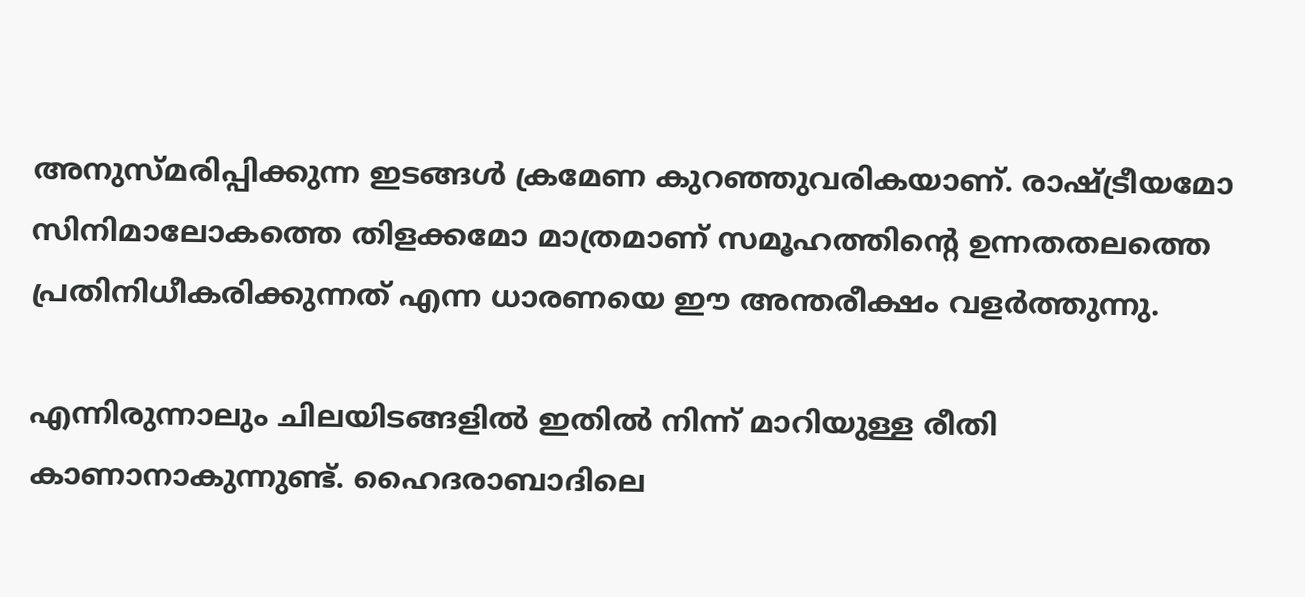അനുസ്മരിപ്പിക്കുന്ന ഇടങ്ങള്‍ ക്രമേണ കുറഞ്ഞുവരികയാണ്. രാഷ്ട്രീയമോ സിനിമാലോകത്തെ തിളക്കമോ മാത്രമാണ് സമൂഹത്തിന്റെ ഉന്നതതലത്തെ പ്രതിനിധീകരിക്കുന്നത് എന്ന ധാരണയെ ഈ അന്തരീക്ഷം വളര്‍ത്തുന്നു.

എന്നിരുന്നാലും ചിലയിടങ്ങളില്‍ ഇതില്‍ നിന്ന് മാറിയുള്ള രീതി കാണാനാകുന്നുണ്ട്. ഹൈദരാബാദിലെ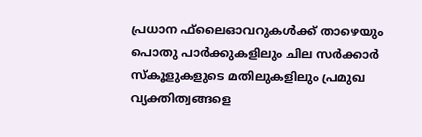പ്രധാന ഫ്‌ലൈഓവറുകള്‍ക്ക് താഴെയും പൊതു പാര്‍ക്കുകളിലും ചില സര്‍ക്കാര്‍ സ്‌കൂളുകളുടെ മതിലുകളിലും പ്രമുഖ വ്യക്തിത്വങ്ങളെ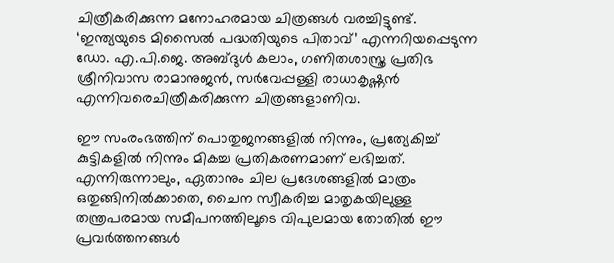ചിത്രീകരിക്കുന്ന മനോഹരമായ ചിത്രങ്ങള്‍ വരച്ചിട്ടുണ്ട്. ‘ഇന്ത്യയുടെ മിസൈല്‍ പദ്ധതിയുടെ പിതാവ്’ എന്നറിയപ്പെടുന്ന ഡോ. എ.പി.ജെ. അബ്ദുള്‍ കലാം, ഗണിതശാസ്ത്ര പ്രതിഭ ശ്രീനിവാസ രാമാനുജന്‍, സര്‍വേപ്പള്ളി രാധാകൃഷ്ണന്‍ എന്നിവരെചിത്രീകരിക്കുന്ന ചിത്രങ്ങളാണിവ.

ഈ സംരംഭത്തിന് പൊതുജനങ്ങളില്‍ നിന്നും, പ്രത്യേകിച്ച് കുട്ടികളില്‍ നിന്നും മികച്ച പ്രതികരണമാണ് ലഭിച്ചത്. എന്നിരുന്നാലും, ഏതാനും ചില പ്രദേശങ്ങളില്‍ മാത്രം ഒതുങ്ങിനില്‍ക്കാതെ, ചൈന സ്വീകരിച്ച മാതൃകയിലുള്ള തന്ത്രപരമായ സമീപനത്തിലൂടെ വിപുലമായ തോതില്‍ ഈ പ്രവര്‍ത്തനങ്ങള്‍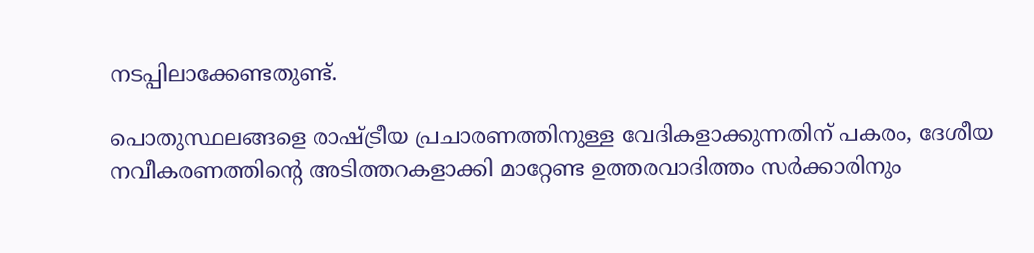നടപ്പിലാക്കേണ്ടതുണ്ട്.

പൊതുസ്ഥലങ്ങളെ രാഷ്ട്രീയ പ്രചാരണത്തിനുള്ള വേദികളാക്കുന്നതിന് പകരം, ദേശീയ നവീകരണത്തിന്റെ അടിത്തറകളാക്കി മാറ്റേണ്ട ഉത്തരവാദിത്തം സര്‍ക്കാരിനും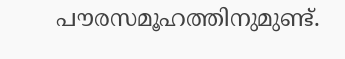പൗരസമൂഹത്തിനുമുണ്ട്.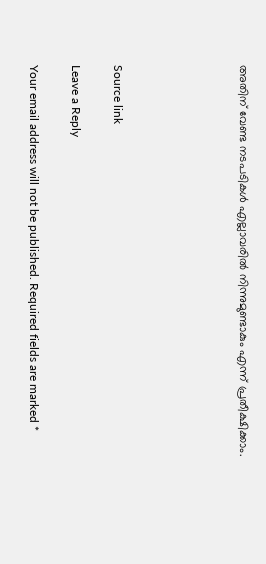അതിന് വേണ്ട നടപടികള്‍ എല്ലാവരില്‍ നിന്നുമുണ്ടാകും എന്ന് പ്രതീക്ഷിക്കാം.





Source link

Leave a Reply

Your email address will not be published. Required fields are marked *